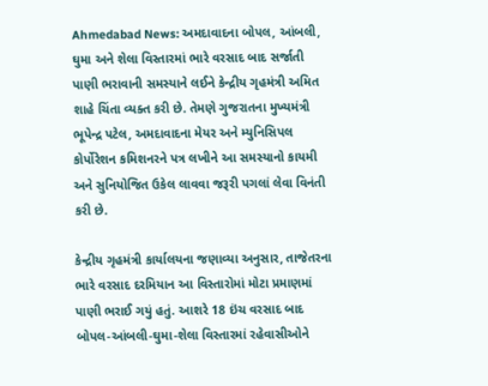Ahmedabad News: અમદાવાદના બોપલ, આંબલી, ઘુમા અને શેલા વિસ્તારમાં ભારે વરસાદ બાદ સર્જાતી પાણી ભરાવાની સમસ્યાને લઈને કેન્દ્રીય ગૃહમંત્રી અમિત શાહે ચિંતા વ્યક્ત કરી છે. તેમણે ગુજરાતના મુખ્યમંત્રી ભૂપેન્દ્ર પટેલ, અમદાવાદના મેયર અને મ્યુનિસિપલ કોર્પોરેશન કમિશનરને પત્ર લખીને આ સમસ્યાનો કાયમી અને સુનિયોજિત ઉકેલ લાવવા જરૂરી પગલાં લેવા વિનંતી કરી છે.

કેન્દ્રીય ગૃહમંત્રી કાર્યાલયના જણાવ્યા અનુસાર, તાજેતરના ભારે વરસાદ દરમિયાન આ વિસ્તારોમાં મોટા પ્રમાણમાં પાણી ભરાઈ ગયું હતું. આશરે 18 ઇંચ વરસાદ બાદ બોપલ-આંબલી-ઘુમા-શેલા વિસ્તારમાં રહેવાસીઓને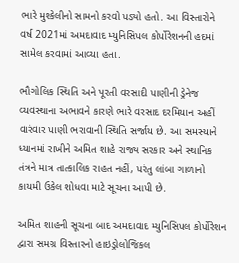ભારે મુશ્કેલીનો સામનો કરવો પડ્યો હતો. આ વિસ્તારોને વર્ષ 2021માં અમદાવાદ મ્યુનિસિપલ કોર્પોરેશનની હદમાં સામેલ કરવામાં આવ્યા હતા.

ભૌગોલિક સ્થિતિ અને પૂરતી વરસાદી પાણીની ડ્રેનેજ વ્યવસ્થાના અભાવને કારણે ભારે વરસાદ દરમિયાન અહીં વારંવાર પાણી ભરાવાની સ્થિતિ સર્જાય છે. આ સમસ્યાને ધ્યાનમાં રાખીને અમિત શાહે રાજ્ય સરકાર અને સ્થાનિક તંત્રને માત્ર તાત્કાલિક રાહત નહીં, પરંતુ લાંબા ગાળાનો કાયમી ઉકેલ શોધવા માટે સૂચના આપી છે.

અમિત શાહની સૂચના બાદ અમદાવાદ મ્યુનિસિપલ કોર્પોરેશન દ્વારા સમગ્ર વિસ્તારનો હાઇડ્રોલોજિકલ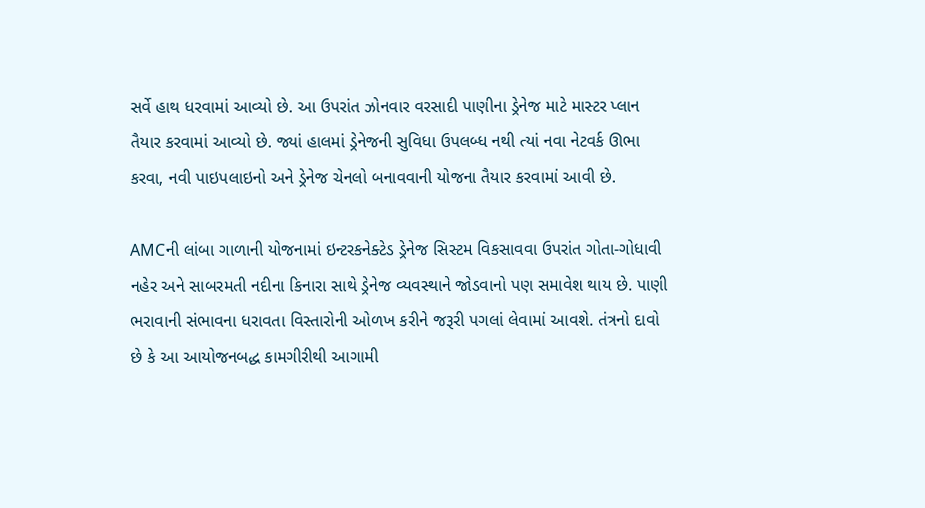સર્વે હાથ ધરવામાં આવ્યો છે. આ ઉપરાંત ઝોનવાર વરસાદી પાણીના ડ્રેનેજ માટે માસ્ટર પ્લાન તૈયાર કરવામાં આવ્યો છે. જ્યાં હાલમાં ડ્રેનેજની સુવિધા ઉપલબ્ધ નથી ત્યાં નવા નેટવર્ક ઊભા કરવા, નવી પાઇપલાઇનો અને ડ્રેનેજ ચેનલો બનાવવાની યોજના તૈયાર કરવામાં આવી છે.

AMCની લાંબા ગાળાની યોજનામાં ઇન્ટરકનેક્ટેડ ડ્રેનેજ સિસ્ટમ વિકસાવવા ઉપરાંત ગોતા-ગોધાવી નહેર અને સાબરમતી નદીના કિનારા સાથે ડ્રેનેજ વ્યવસ્થાને જોડવાનો પણ સમાવેશ થાય છે. પાણી ભરાવાની સંભાવના ધરાવતા વિસ્તારોની ઓળખ કરીને જરૂરી પગલાં લેવામાં આવશે. તંત્રનો દાવો છે કે આ આયોજનબદ્ધ કામગીરીથી આગામી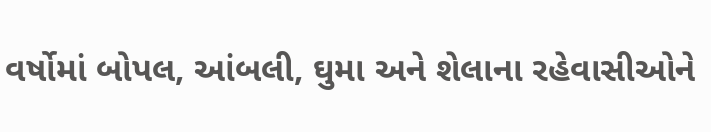વર્ષોમાં બોપલ, આંબલી, ઘુમા અને શેલાના રહેવાસીઓને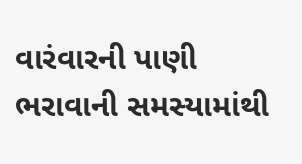વારંવારની પાણી ભરાવાની સમસ્યામાંથી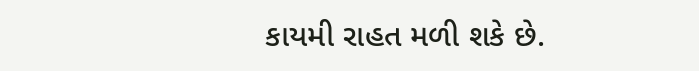કાયમી રાહત મળી શકે છે.